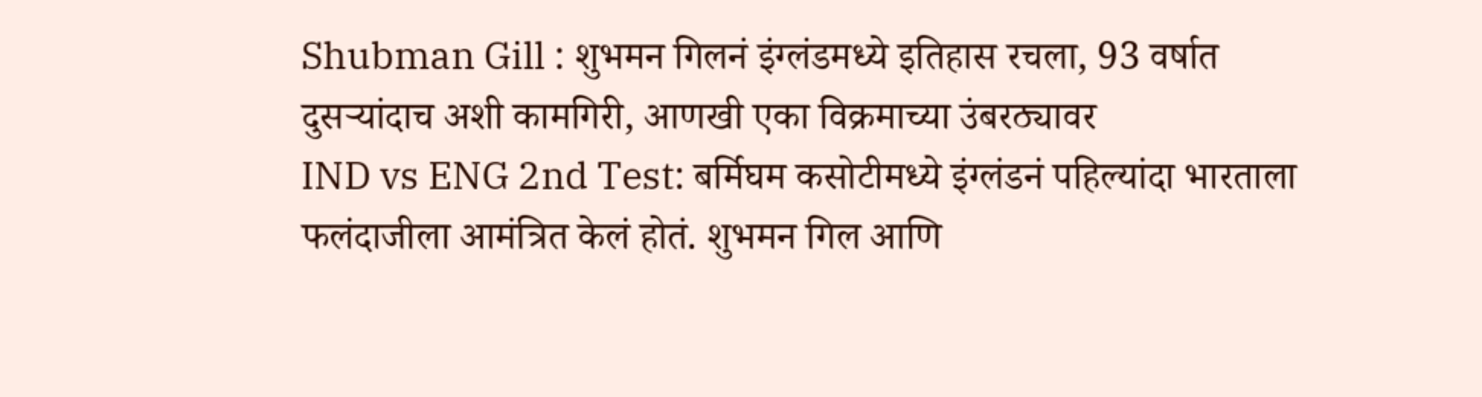Shubman Gill : शुभमन गिलनं इंग्लंडमध्ये इतिहास रचला, 93 वर्षात दुसऱ्यांदाच अशी कामगिरी, आणखी एका विक्रमाच्या उंबरठ्यावर
IND vs ENG 2nd Test: बर्मिघम कसोटीमध्ये इंग्लंडनं पहिल्यांदा भारताला फलंदाजीला आमंत्रित केलं होतं. शुभमन गिल आणि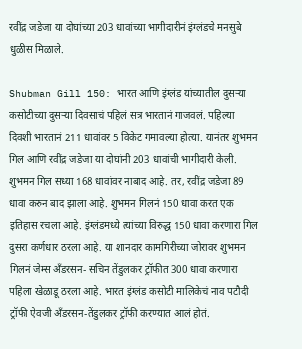रवींद्र जडेजा या दोघांच्या 203 धावांच्या भागीदारीनं इंग्लंडचे मनसुबे धुळीस मिळाले.

Shubman Gill 150: भारत आणि इंग्लंड यांच्यातील दुसऱ्या कसोटीच्या दुसऱ्या दिवसाचं पहिलं सत्र भारतानं गाजवलं. पहिल्या दिवशी भारतानं 211 धावांवर 5 विकेट गमावल्या होत्या. यानंतर शुभमन गिल आणि रवींद्र जडेजा या दोघांनी 203 धावांची भागीदारी केली. शुभमन गिल सध्या 168 धावांवर नाबाद आहे. तर, रवींद्र जडेजा 89 धावा करुन बाद झाला आहे. शुभमन गिलनं 150 धावा करत एक इतिहास रचला आहे. इंग्लंडमध्ये त्यांच्या विरुद्ध 150 धावा करणारा गिल दुसरा कर्णधार ठरला आहे. या शानदार कामगिरीच्या जोरावर शुभमन गिलनं जेम्स अँडरसन- सचिन तेंडुलकर ट्रॉफीत 300 धावा करणारा पहिला खेळाडू ठरला आहे. भारत इंग्लंड कसोटी मालिकेचं नाव पटौदी ट्रॉफी ऐवजी अँडरसन-तेंडुलकर ट्रॉफी करण्यात आलं होतं.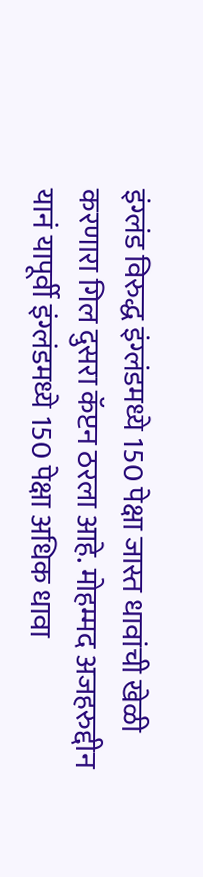इंग्लंड विरुद्ध इंग्लंडमध्ये 150 पेक्षा जास्त धावांची खेळी करणारा गिल दुसरा कॅप्टन ठरला आहे. मोहम्मद अजहरुद्दीन यानं यापूर्वी इंग्लंडमध्ये 150 पेक्षा अधिक धावा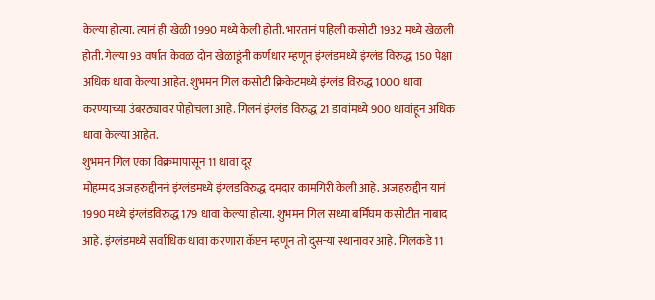केल्या होत्या. त्यानं ही खेळी 1990 मध्ये केली होती. भारतानं पहिली कसोटी 1932 मध्ये खेळली होती. गेल्या 93 वर्षात केवळ दोन खेळाडूंनी कर्णधार म्हणून इंग्लंडमध्ये इंग्लंड विरुद्ध 150 पेक्षा अधिक धावा केल्या आहेत. शुभमन गिल कसोटी क्रिकेटमध्ये इंग्लंड विरुद्ध 1000 धावा करण्याच्या उंबरठ्यावर पोहोचला आहे. गिलनं इंग्लंड विरुद्ध 21 डावांमध्ये 900 धावांहून अधिक धावा केल्या आहेत.
शुभमन गिल एका विक्रमापासून 11 धावा दूर
मोहम्मद अजहरुद्दीननं इंग्लंडमध्ये इंग्लडविरुद्ध दमदार कामगिरी केली आहे. अजहरुद्दीन यानं 1990 मध्ये इंग्लंडविरुद्ध 179 धावा केल्या होत्या. शुभमन गिल सध्या बर्मिंघम कसोटीत नाबाद आहे. इंग्लंडमध्ये सर्वाधिक धावा करणारा कॅप्टन म्हणून तो दुसऱ्या स्थानावर आहे. गिलकडे 11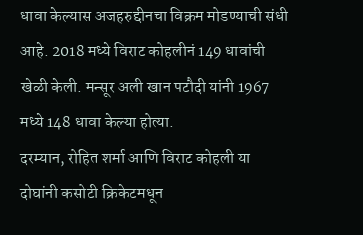धावा केल्यास अजहरुद्दीनचा विक्रम मोडण्याची संधी आहे. 2018 मध्ये विराट कोहलीनं 149 धावांची खेळी केली. मन्सूर अली खान पटौदी यांनी 1967 मध्ये 148 धावा केल्या होत्या.
दरम्यान, रोहित शर्मा आणि विराट कोहली या दोघांनी कसोटी क्रिकेटमधून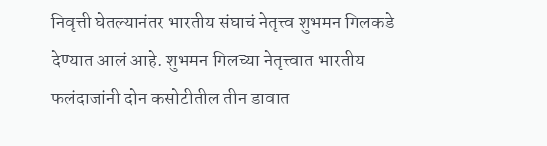निवृत्ती घेतल्यानंतर भारतीय संघाचं नेतृत्त्व शुभमन गिलकडे देण्यात आलं आहे. शुभमन गिलच्या नेतृत्त्वात भारतीय फलंदाजांनी दोन कसोटीतील तीन डावात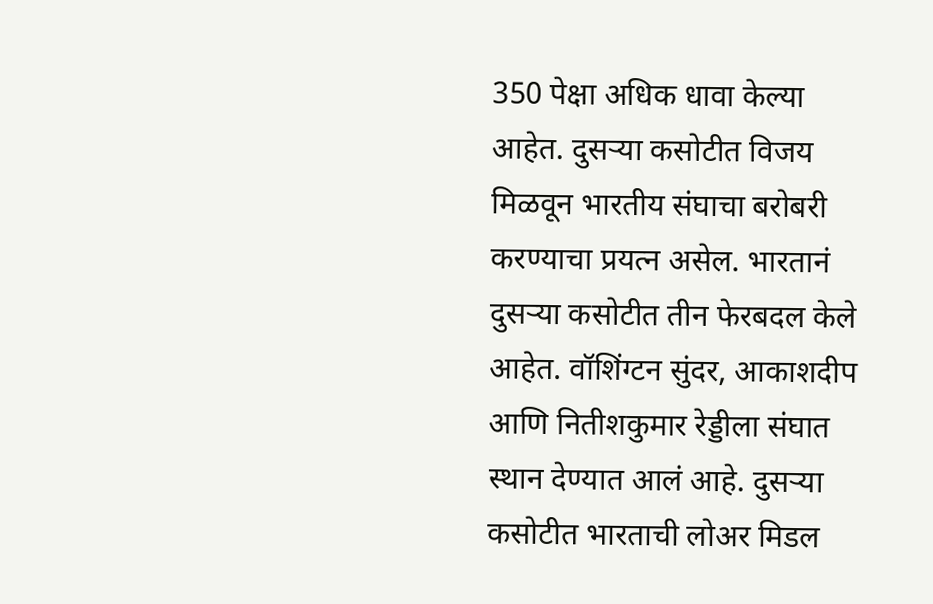350 पेक्षा अधिक धावा केल्या आहेत. दुसऱ्या कसोटीत विजय मिळवून भारतीय संघाचा बरोबरी करण्याचा प्रयत्न असेल. भारतानं दुसऱ्या कसोटीत तीन फेरबदल केले आहेत. वॉशिंग्टन सुंदर, आकाशदीप आणि नितीशकुमार रेड्डीला संघात स्थान देण्यात आलं आहे. दुसऱ्या कसोटीत भारताची लोअर मिडल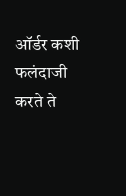ऑर्डर कशी फलंदाजी करते ते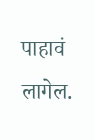पाहावं लागेल.